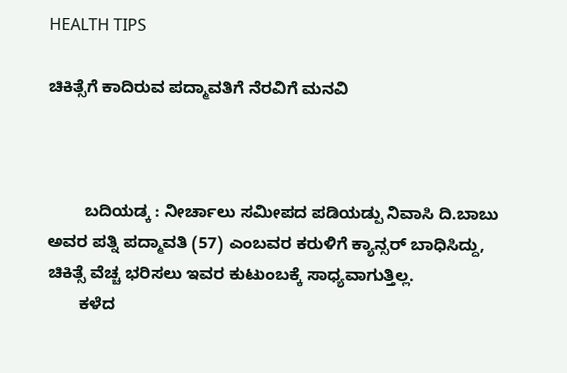HEALTH TIPS

ಚಿಕಿತ್ಸೆಗೆ ಕಾದಿರುವ ಪದ್ಮಾವತಿಗೆ ನೆರವಿಗೆ ಮನವಿ



        ಬದಿಯಡ್ಕ : ನೀರ್ಚಾಲು ಸಮೀಪದ ಪಡಿಯಡ್ಪು ನಿವಾಸಿ ದಿ.ಬಾಬು ಅವರ ಪತ್ನಿ ಪದ್ಮಾವತಿ (57) ಎಂಬವರ ಕರುಳಿಗೆ ಕ್ಯಾನ್ಸರ್ ಬಾಧಿಸಿದ್ದು, ಚಿಕಿತ್ಸೆ ವೆಚ್ಚ ಭರಿಸಲು ಇವರ ಕುಟುಂಬಕ್ಕೆ ಸಾಧ್ಯವಾಗುತ್ತಿಲ್ಲ.
       ಕಳೆದ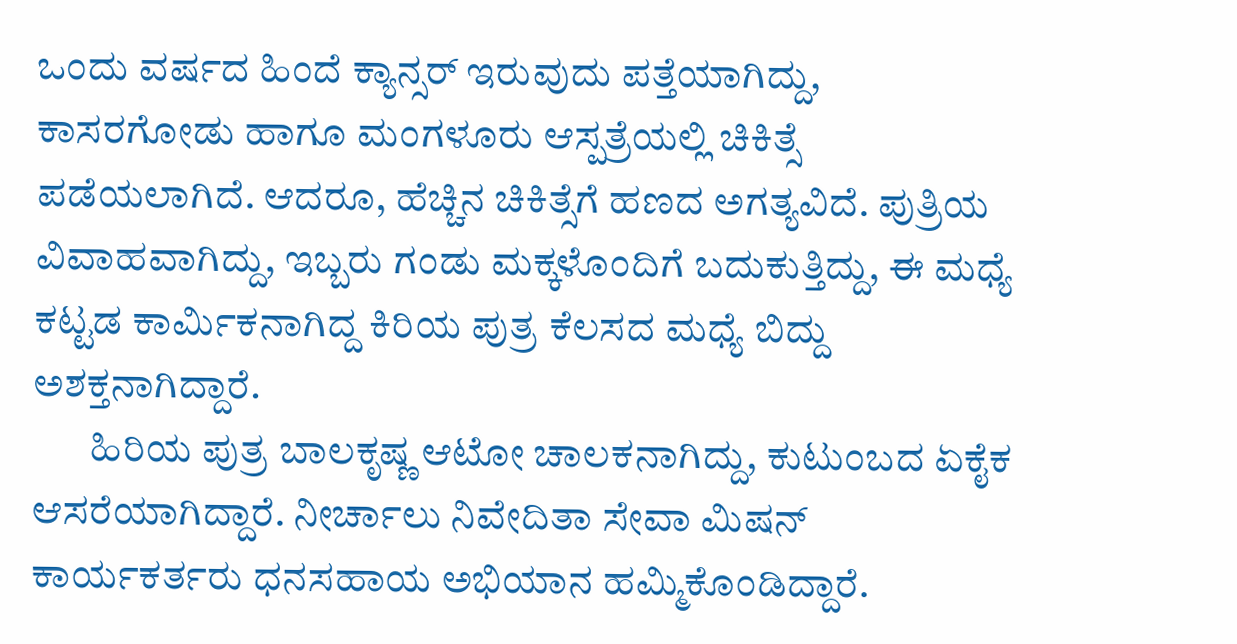ಒಂದು ವರ್ಷದ ಹಿಂದೆ ಕ್ಯಾನ್ಸರ್ ಇರುವುದು ಪತ್ತೆಯಾಗಿದ್ದು, ಕಾಸರಗೋಡು ಹಾಗೂ ಮಂಗಳೂರು ಆಸ್ಪತ್ರೆಯಲ್ಲಿ ಚಿಕಿತ್ಸೆ ಪಡೆಯಲಾಗಿದೆ. ಆದರೂ, ಹೆಚ್ಚಿನ ಚಿಕಿತ್ಸೆಗೆ ಹಣದ ಅಗತ್ಯವಿದೆ. ಪುತ್ರಿಯ ವಿವಾಹವಾಗಿದ್ದು, ಇಬ್ಬರು ಗಂಡು ಮಕ್ಕಳೊಂದಿಗೆ ಬದುಕುತ್ತಿದ್ದು, ಈ ಮಧ್ಯೆ ಕಟ್ಟಡ ಕಾರ್ಮಿಕನಾಗಿದ್ದ ಕಿರಿಯ ಪುತ್ರ ಕೆಲಸದ ಮಧ್ಯೆ ಬಿದ್ದು ಅಶಕ್ತನಾಗಿದ್ದಾರೆ.
       ಹಿರಿಯ ಪುತ್ರ ಬಾಲಕೃಷ್ಣ ಆಟೋ ಚಾಲಕನಾಗಿದ್ದು, ಕುಟುಂಬದ ಏಕೈಕ ಆಸರೆಯಾಗಿದ್ದಾರೆ. ನೀರ್ಚಾಲು ನಿವೇದಿತಾ ಸೇವಾ ಮಿಷನ್ ಕಾರ್ಯಕರ್ತರು ಧನಸಹಾಯ ಅಭಿಯಾನ ಹಮ್ಮಿಕೊಂಡಿದ್ದಾರೆ.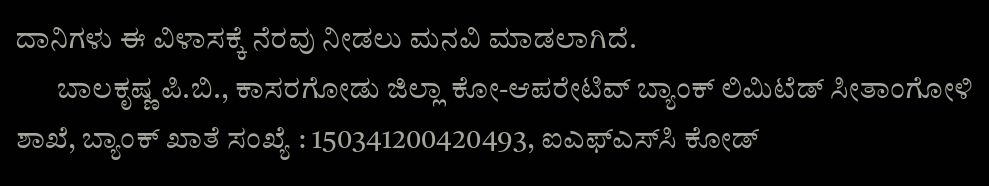ದಾನಿಗಳು ಈ ವಿಳಾಸಕ್ಕೆ ನೆರವು ನೀಡಲು ಮನವಿ ಮಾಡಲಾಗಿದೆ.
       ಬಾಲಕೃಷ್ಣ ಪಿ.ಬಿ., ಕಾಸರಗೋಡು ಜಿಲ್ಲಾ ಕೋ-ಆಪರೇಟಿವ್ ಬ್ಯಾಂಕ್ ಲಿಮಿಟೆಡ್ ಸೀತಾಂಗೋಳಿ ಶಾಖೆ, ಬ್ಯಾಂಕ್ ಖಾತೆ ಸಂಖ್ಯೆ : 150341200420493, ಐಎಫ್‍ಎಸ್‍ಸಿ ಕೋಡ್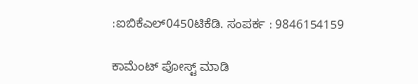:ಐಬಿಕೆಎಲ್0450ಟಿಕೆಡಿ. ಸಂಪರ್ಕ : 9846154159

ಕಾಮೆಂಟ್‌‌ ಪೋಸ್ಟ್‌ ಮಾಡಿ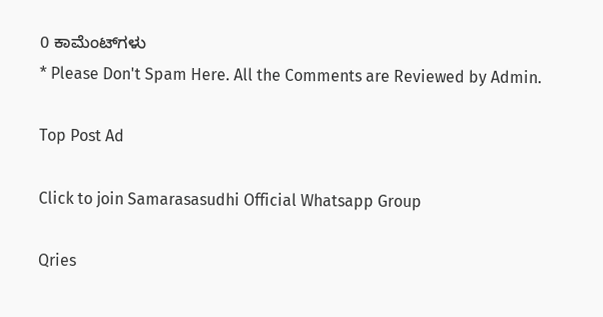0 ಕಾಮೆಂಟ್‌ಗಳು
* Please Don't Spam Here. All the Comments are Reviewed by Admin.

Top Post Ad

Click to join Samarasasudhi Official Whatsapp Group

Qries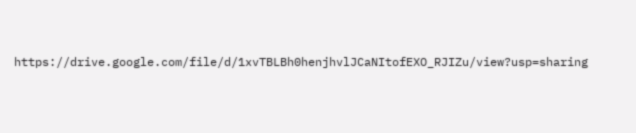https://drive.google.com/file/d/1xvTBLBh0henjhvlJCaNItofEXO_RJIZu/view?usp=sharing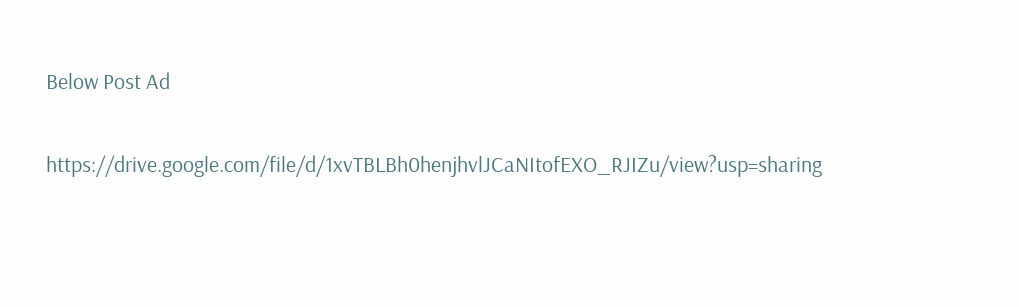Below Post Ad

https://drive.google.com/file/d/1xvTBLBh0henjhvlJCaNItofEXO_RJIZu/view?usp=sharing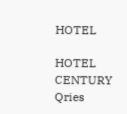HOTEL

HOTEL
CENTURY
Qries